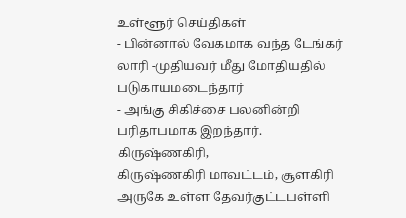உள்ளூர் செய்திகள்
- பின்னால் வேகமாக வந்த டேங்கர் லாரி -முதியவர் மீது மோதியதில் படுகாயமடைந்தார்
- அங்கு சிகிச்சை பலனின்றி பரிதாபமாக இறந்தார்.
கிருஷ்ணகிரி,
கிருஷ்ணகிரி மாவட்டம், சூளகிரி அருகே உள்ள தேவர்குட்டபள்ளி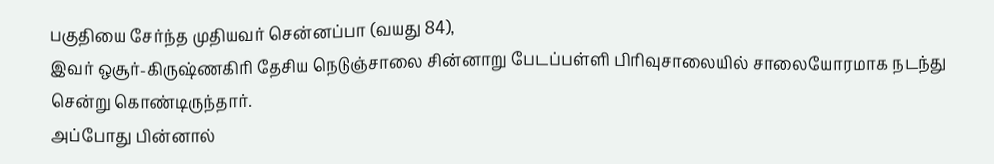பகுதியை சேர்ந்த முதியவர் சென்னப்பா (வயது 84),
இவர் ஒசூர்-கிருஷ்ணகிரி தேசிய நெடுஞ்சாலை சின்னாறு பேடப்பள்ளி பிரிவுசாலையில் சாலையோரமாக நடந்து சென்று கொண்டிருந்தார்.
அப்போது பின்னால்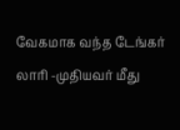வேகமாக வந்த டேங்கர் லாரி -முதியவர் மீது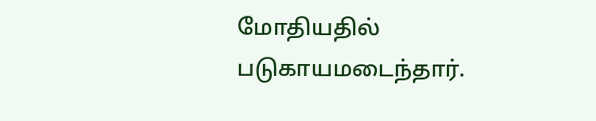மோதியதில் படுகாயமடைந்தார்.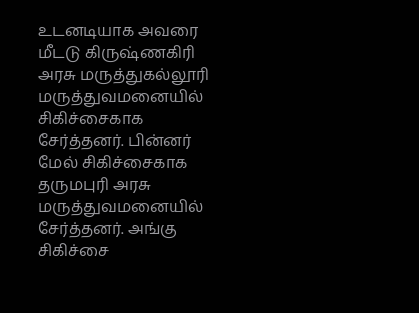உடனடியாக அவரை மீடடு கிருஷ்ணகிரி அரசு மருத்துகல்லூரி மருத்துவமனையில் சிகிச்சைகாக சேர்த்தனர். பின்னர் மேல் சிகிச்சைகாக தருமபுரி அரசு மருத்துவமனையில் சேர்த்தனர். அங்கு சிகிச்சை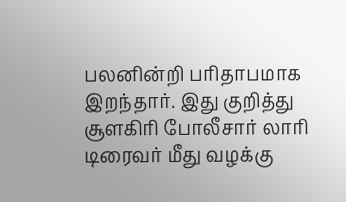பலனின்றி பரிதாபமாக இறந்தார். இது குறித்து சூளகிரி போலீசார் லாரி டிரைவர் மீது வழக்கு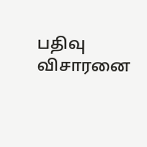பதிவு விசாரனை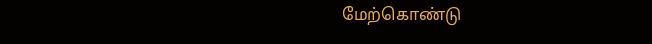மேற்கொண்டு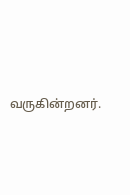வருகின்றனர்.